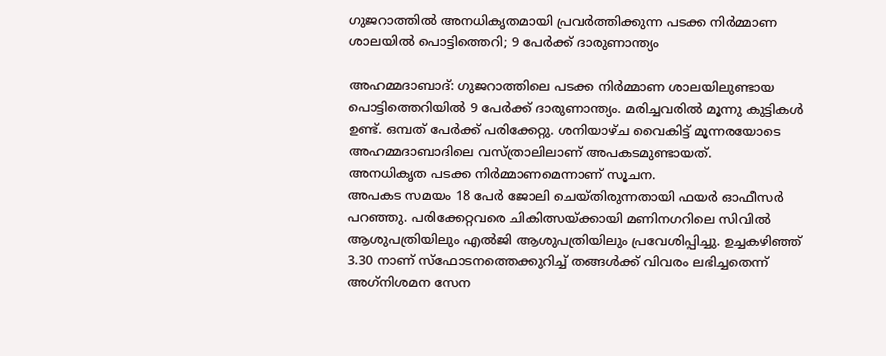ഗുജറാത്തില്‍ അനധികൃതമായി പ്രവർത്തിക്കുന്ന പടക്ക നിര്‍മ്മാണ ശാലയില്‍ പൊട്ടിത്തെറി; 9 പേർക്ക് ദാരുണാന്ത്യം

അഹമ്മദാബാദ്: ഗുജറാത്തിലെ പടക്ക നിര്‍മ്മാണ ശാലയിലുണ്ടായ പൊട്ടിത്തെറിയില്‍ 9 പേര്‍ക്ക് ദാരുണാന്ത്യം. മരിച്ചവരിൽ മൂന്നു കുട്ടികൾ ഉണ്ട്. ഒമ്പത് പേര്‍ക്ക് പരിക്കേറ്റു. ശനിയാഴ്ച വൈകിട്ട് മൂന്നരയോടെ അഹമ്മദാബാദിലെ വസ്ത്രാലിലാണ് അപകടമുണ്ടായത്.
അനധികൃത പടക്ക നിര്‍മ്മാണമെന്നാണ് സൂചന.
അപകട സമയം 18 പേര്‍ ജോലി ചെയ്തിരുന്നതായി ഫയര്‍ ഓഫീസര്‍ പറഞ്ഞു. പരിക്കേറ്റവരെ ചികിത്സയ്ക്കായി മണിനഗറിലെ സിവില്‍ ആശുപത്രിയിലും എല്‍ജി ആശുപത്രിയിലും പ്രവേശിപ്പിച്ചു. ഉച്ചകഴിഞ്ഞ് 3.30 നാണ് സ്‌ഫോടനത്തെക്കുറിച്ച് തങ്ങള്‍ക്ക് വിവരം ലഭിച്ചതെന്ന് അഗ്‌നിശമന സേന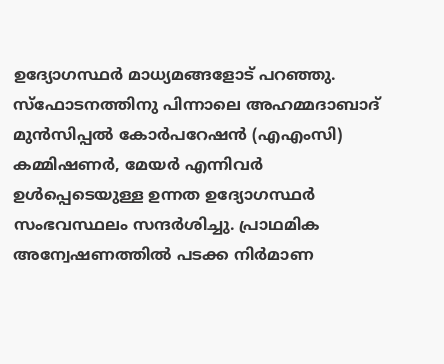ഉദ്യോഗസ്ഥര്‍ മാധ്യമങ്ങളോട് പറഞ്ഞു. സ്ഫോടനത്തിനു പിന്നാലെ അഹമ്മദാബാദ് മുൻസിപ്പൽ കോർപറേഷൻ (എഎംസി) കമ്മിഷണർ, മേയർ എന്നിവർ ഉൾപ്പെടെയുള്ള ഉന്നത ഉദ്യോഗസ്ഥർ സംഭവസ്ഥലം സന്ദർശിച്ചു. പ്രാഥമിക അന്വേഷണത്തിൽ പടക്ക നിർമാണ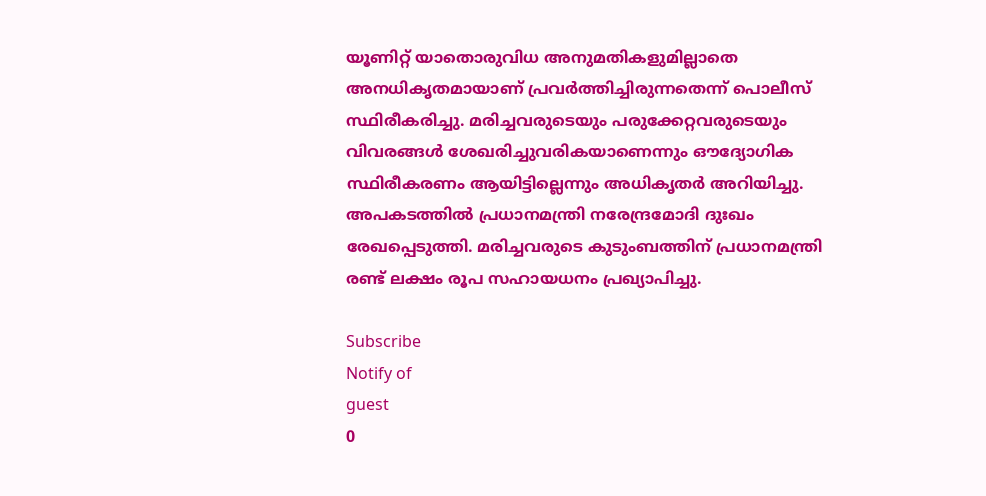യൂണിറ്റ് യാതൊരുവിധ അനുമതികളുമില്ലാതെ അനധികൃതമായാണ് പ്രവർത്തിച്ചിരുന്നതെന്ന് പൊലീസ് സ്ഥിരീകരിച്ചു. മരിച്ചവരുടെയും പരുക്കേറ്റവരുടെയും വിവരങ്ങൾ ശേഖരിച്ചുവരികയാണെന്നും ഔദ്യോഗിക സ്ഥിരീകരണം ആയിട്ടില്ലെന്നും അധികൃതർ അറിയിച്ചു. അപകടത്തിൽ പ്രധാനമന്ത്രി നരേന്ദ്രമോദി ദുഃഖം രേഖപ്പെടുത്തി. മരിച്ചവരുടെ കുടുംബത്തിന് പ്രധാനമന്ത്രി രണ്ട് ലക്ഷം രൂപ സഹായധനം പ്രഖ്യാപിച്ചു.

Subscribe
Notify of
guest
0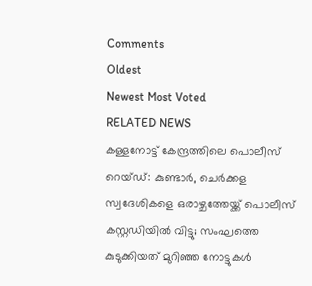Comments
Oldest
Newest Most Voted
RELATED NEWS
കള്ളനോട്ട് കേന്ദ്രത്തിലെ പൊലീസ് റെയ്ഡ്: കുണ്ടാര്‍, ചെര്‍ക്കള സ്വദേശികളെ ഒരാഴ്ചത്തേയ്ക്ക് പൊലീസ് കസ്റ്റഡിയില്‍ വിട്ടു; സംഘത്തെ കുടുക്കിയത് മുറിഞ്ഞ നോട്ടുകൾ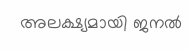അലക്ഷ്യമായി ജനല്‍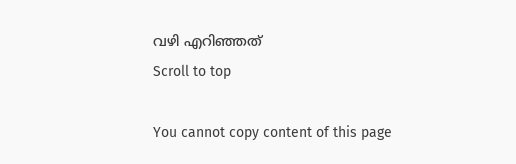വഴി എറിഞ്ഞത്
Scroll to top

You cannot copy content of this page